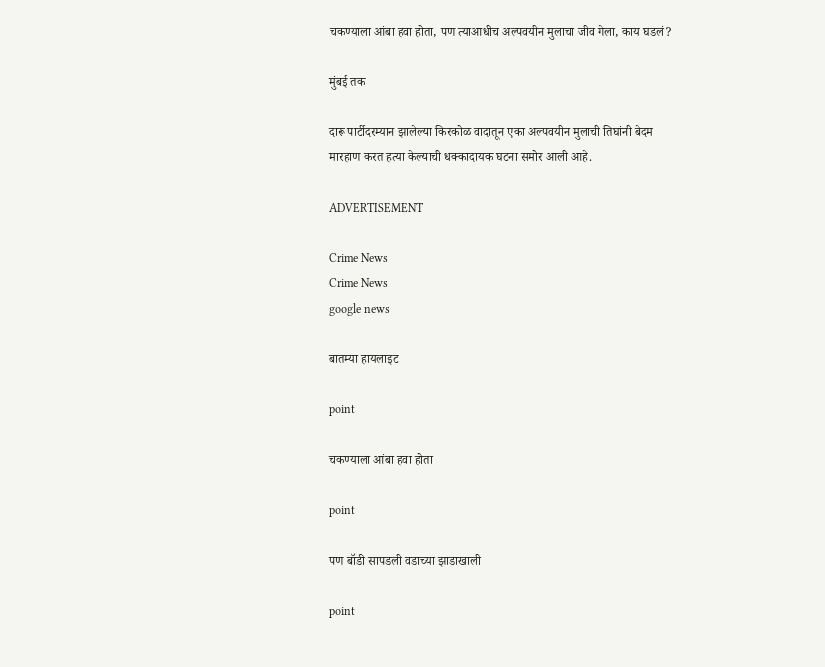चकण्याला आंबा हवा होता, पण त्याआधीच अल्पवयीन मुलाचा जीव गेला, काय घडलं?

मुंबई तक

दारू पार्टीदरम्यान झालेल्या किरकोळ वादातून एका अल्पवयीन मुलाची तिघांनी बेदम मारहाण करत हत्या केल्याची धक्कादायक घटना समोर आली आहे.

ADVERTISEMENT

Crime News
Crime News
google news

बातम्या हायलाइट

point

चकण्याला आंबा हवा होता

point

पण बॉडी सापडली वडाच्या झाडाखाली

point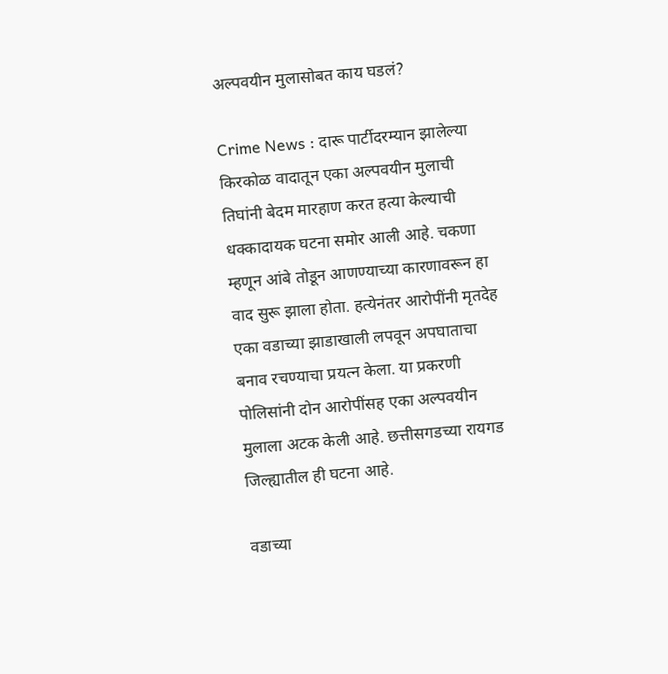अल्पवयीन मुलासोबत काय घडलं?

Crime News : दारू पार्टीदरम्यान झालेल्या किरकोळ वादातून एका अल्पवयीन मुलाची तिघांनी बेदम मारहाण करत हत्या केल्याची धक्कादायक घटना समोर आली आहे. चकणा म्हणून आंबे तोडून आणण्याच्या कारणावरून हा वाद सुरू झाला होता. हत्येनंतर आरोपींनी मृतदेह एका वडाच्या झाडाखाली लपवून अपघाताचा बनाव रचण्याचा प्रयत्न केला. या प्रकरणी पोलिसांनी दोन आरोपींसह एका अल्पवयीन मुलाला अटक केली आहे. छत्तीसगडच्या रायगड जिल्ह्यातील ही घटना आहे.

वडाच्या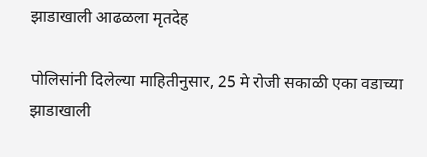झाडाखाली आढळला मृतदेह

पोलिसांनी दिलेल्या माहितीनुसार, 25 मे रोजी सकाळी एका वडाच्या झाडाखाली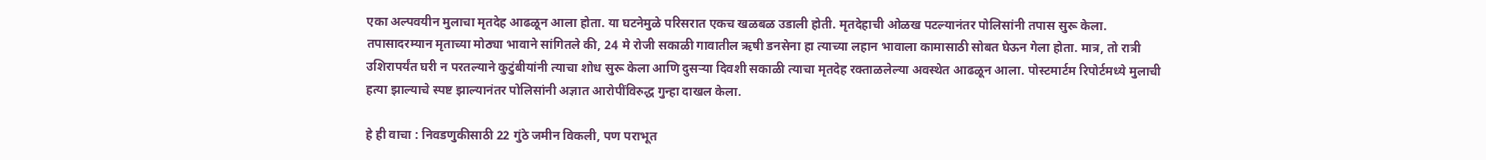एका अल्पवयीन मुलाचा मृतदेह आढळून आला होता. या घटनेमुळे परिसरात एकच खळबळ उडाली होती. मृतदेहाची ओळख पटल्यानंतर पोलिसांनी तपास सुरू केला. तपासादरम्यान मृताच्या मोठ्या भावाने सांगितले की, 24 मे रोजी सकाळी गावातील ऋषी डनसेना हा त्याच्या लहान भावाला कामासाठी सोबत घेऊन गेला होता. मात्र, तो रात्री उशिरापर्यंत घरी न परतल्याने कुटुंबीयांनी त्याचा शोध सुरू केला आणि दुसऱ्या दिवशी सकाळी त्याचा मृतदेह रक्ताळलेल्या अवस्थेत आढळून आला. पोस्टमार्टम रिपोर्टमध्ये मुलाची हत्या झाल्याचे स्पष्ट झाल्यानंतर पोलिसांनी अज्ञात आरोपींविरुद्ध गुन्हा दाखल केला.

हे ही वाचा : निवडणुकीसाठी 22 गुंठे जमीन विकली, पण पराभूत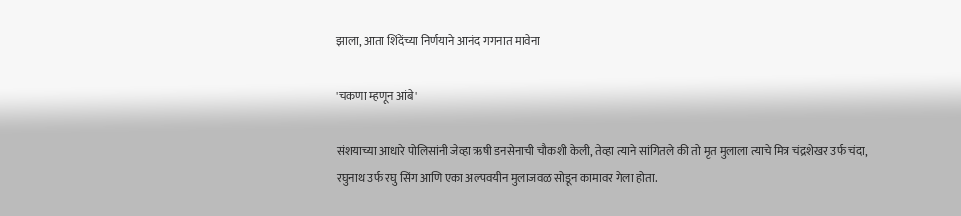झाला, आता शिंदेंच्या निर्णयाने आनंद गगनात मावेना

'चकणा म्हणून आंबे'

संशयाच्या आधारे पोलिसांनी जेव्हा ऋषी डनसेनाची चौकशी केली, तेव्हा त्याने सांगितले की तो मृत मुलाला त्याचे मित्र चंद्रशेखर उर्फ चंदा, रघुनाथ उर्फ रघु सिंग आणि एका अल्पवयीन मुलाजवळ सोडून कामावर गेला होता.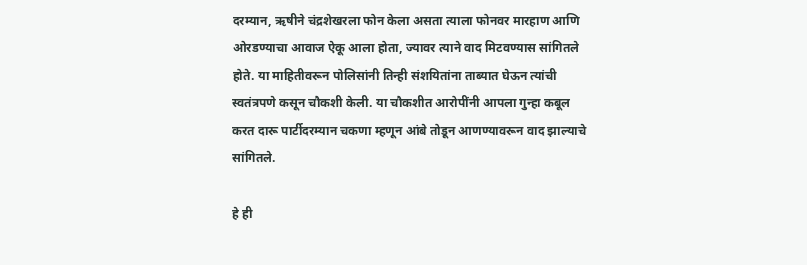दरम्यान, ऋषीने चंद्रशेखरला फोन केला असता त्याला फोनवर मारहाण आणि ओरडण्याचा आवाज ऐकू आला होता, ज्यावर त्याने वाद मिटवण्यास सांगितले होते. या माहितीवरून पोलिसांनी तिन्ही संशयितांना ताब्यात घेऊन त्यांची स्वतंत्रपणे कसून चौकशी केली. या चौकशीत आरोपींनी आपला गुन्हा कबूल करत दारू पार्टीदरम्यान चकणा म्हणून आंबे तोडून आणण्यावरून वाद झाल्याचे सांगितले.

हे ही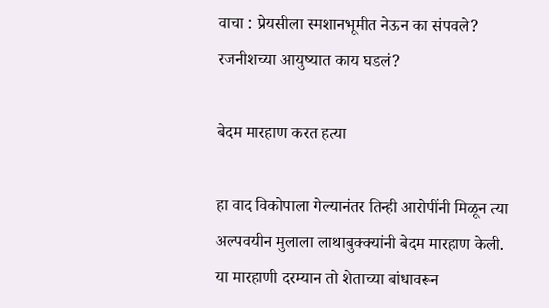वाचा : प्रेयसीला स्मशानभूमीत नेऊन का संपवले? रजनीशच्या आयुष्यात काय घडलं?

बेदम मारहाण करत हत्या

हा वाद विकोपाला गेल्यानंतर तिन्ही आरोपींनी मिळून त्या अल्पवयीन मुलाला लाथाबुक्क्यांनी बेदम मारहाण केली. या मारहाणी दरम्यान तो शेताच्या बांधावरून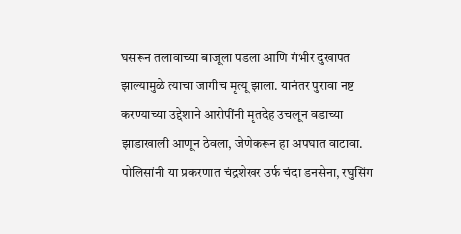घसरून तलावाच्या बाजूला पडला आणि गंभीर दुखापत झाल्यामुळे त्याचा जागीच मृत्यू झाला. यानंतर पुरावा नष्ट करण्याच्या उद्देशाने आरोपींनी मृतदेह उचलून वडाच्या झाडाखाली आणून ठेवला, जेणेकरून हा अपघात वाटावा. पोलिसांनी या प्रकरणात चंद्रशेखर उर्फ चंदा डनसेना, रघुसिंग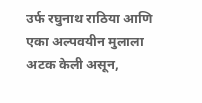उर्फ रघुनाथ राठिया आणि एका अल्पवयीन मुलाला अटक केली असून,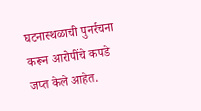घटनास्थळाची पुनर्रचना करून आरोपींचे कपडे जप्त केले आहेत.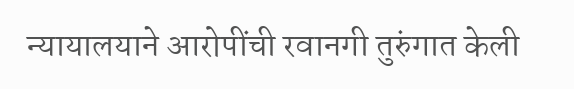न्यायालयाने आरोपींची रवानगी तुरुंगात केली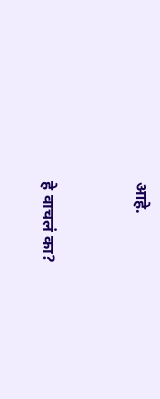आहे.


हे वाचलं का?